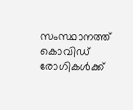സംസ്ഥാനത്ത് കൊവിഡ് രോഗികള്‍ക്ക്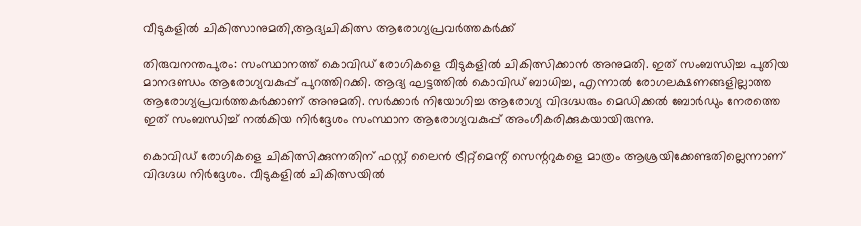വീടുകളില്‍ ചികിത്സാനുമതി,ആദ്യചികിത്സ ആരോഗ്യപ്രവര്‍ത്തകര്‍ക്ക്

തിരുവനന്തപുരം: സംസ്ഥാനത്ത് കൊവിഡ് രോഗികളെ വീടുകളില്‍ ചികിത്സിക്കാന്‍ അനുമതി. ഇത് സംബന്ധിച്ച പുതിയ മാനദണ്ഡം ആരോഗ്യവകുപ്പ് പുറത്തിറക്കി. ആദ്യ ഘട്ടത്തില്‍ കൊവിഡ് ബാധിച്ച, എന്നാല്‍ രോഗലക്ഷണങ്ങളില്ലാത്ത ആരോഗ്യപ്രവര്‍ത്തകര്‍ക്കാണ് അനുമതി. സര്‍ക്കാര്‍ നിയോഗിച്ച ആരോഗ്യ വിദഗ്ദ്ധരും മെഡിക്കല്‍ ബോര്‍ഡും നേരത്തെ ഇത് സംബന്ധിച്ച് നല്‍കിയ നിര്‍ദ്ദേശം സംസ്ഥാന ആരോഗ്യവകുപ്പ് അംഗീകരിക്കുകയായിരുന്നു.

കൊവിഡ് രോഗികളെ ചികിത്സിക്കുന്നതിന് ഫസ്റ്റ് ലൈന്‍ ട്രീറ്റ്‌മെന്റ് സെന്ററുകളെ മാത്രം ആശ്രയിക്കേണ്ടതില്ലെന്നാണ് വിദഗ്ദധ നിര്‍ദ്ദേശം. വീടുകളില്‍ ചികിത്സയില്‍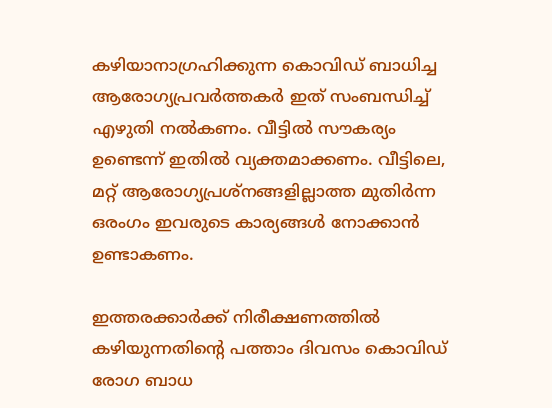കഴിയാനാഗ്രഹിക്കുന്ന കൊവിഡ് ബാധിച്ച ആരോഗ്യപ്രവര്‍ത്തകര്‍ ഇത് സംബന്ധിച്ച് എഴുതി നല്‍കണം. വീട്ടില്‍ സൗകര്യം ഉണ്ടെന്ന് ഇതില്‍ വ്യക്തമാക്കണം. വീട്ടിലെ, മറ്റ് ആരോഗ്യപ്രശ്‌നങ്ങളില്ലാത്ത മുതിര്‍ന്ന ഒരംഗം ഇവരുടെ കാര്യങ്ങള്‍ നോക്കാന്‍ ഉണ്ടാകണം.

ഇത്തരക്കാര്‍ക്ക് നിരീക്ഷണത്തില്‍ കഴിയുന്നതിന്റെ പത്താം ദിവസം കൊവിഡ് രോഗ ബാധ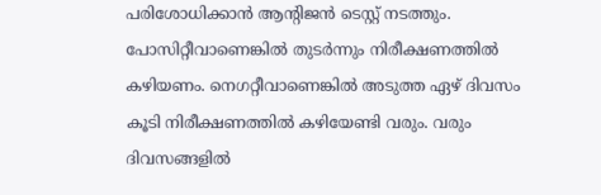പരിശോധിക്കാന്‍ ആന്റിജന്‍ ടെസ്റ്റ് നടത്തും. പോസിറ്റീവാണെങ്കില്‍ തുടര്‍ന്നും നിരീക്ഷണത്തില്‍ കഴിയണം. നെഗറ്റീവാണെങ്കില്‍ അടുത്ത ഏഴ് ദിവസം കൂടി നിരീക്ഷണത്തില്‍ കഴിയേണ്ടി വരും. വരും ദിവസങ്ങളില്‍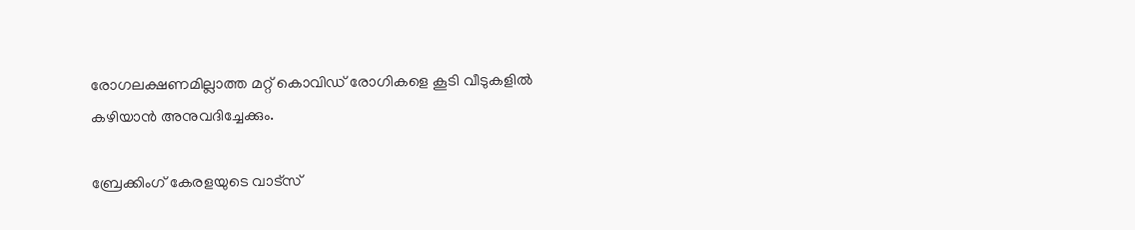രോഗലക്ഷണമില്ലാത്ത മറ്റ് കൊവിഡ് രോഗികളെ കൂടി വീടുകളില്‍ കഴിയാന്‍ അനുവദിച്ചേക്കും.

ബ്രേക്കിംഗ് കേരളയുടെ വാട്സ്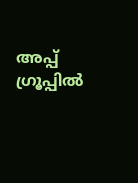അപ്പ് ഗ്രൂപ്പിൽ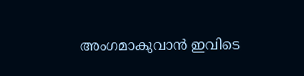അംഗമാകുവാൻ ഇവിടെ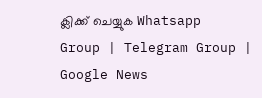ക്ലിക്ക് ചെയ്യുക Whatsapp Group | Telegram Group | Google News